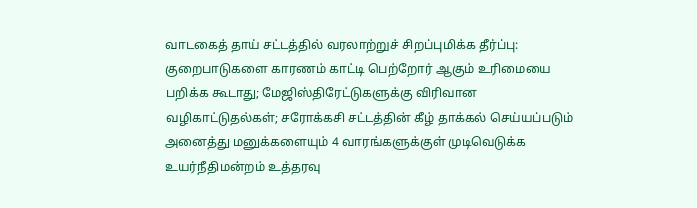வாடகைத் தாய் சட்டத்தில் வரலாற்றுச் சிறப்புமிக்க தீர்ப்பு: குறைபாடுகளை காரணம் காட்டி பெற்றோர் ஆகும் உரிமையை பறிக்க கூடாது; மேஜிஸ்திரேட்டுகளுக்கு விரிவான வழிகாட்டுதல்கள்; சரோக்கசி சட்டத்தின் கீழ் தாக்கல் செய்யப்படும் அனைத்து மனுக்களையும் 4 வாரங்களுக்குள் முடிவெடுக்க உயர்நீதிமன்றம் உத்தரவு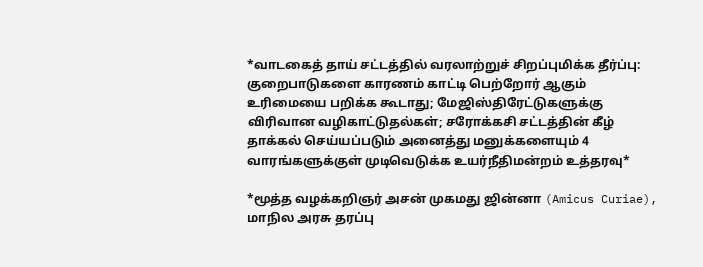*வாடகைத் தாய் சட்டத்தில் வரலாற்றுச் சிறப்புமிக்க தீர்ப்பு: குறைபாடுகளை காரணம் காட்டி பெற்றோர் ஆகும் உரிமையை பறிக்க கூடாது; மேஜிஸ்திரேட்டுகளுக்கு விரிவான வழிகாட்டுதல்கள்; சரோக்கசி சட்டத்தின் கீழ் தாக்கல் செய்யப்படும் அனைத்து மனுக்களையும் 4 வாரங்களுக்குள் முடிவெடுக்க உயர்நீதிமன்றம் உத்தரவு*

*மூத்த வழக்கறிஞர் அசன் முகமது ஜின்னா (Amicus Curiae), மாநில அரசு தரப்பு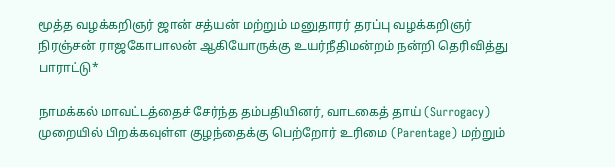மூத்த வழக்கறிஞர் ஜான் சத்யன் மற்றும் மனுதாரர் தரப்பு வழக்கறிஞர் நிரஞ்சன் ராஜகோபாலன் ஆகியோருக்கு உயர்நீதிமன்றம் நன்றி தெரிவித்து பாராட்டு*

நாமக்கல் மாவட்டத்தைச் சேர்ந்த தம்பதியினர், வாடகைத் தாய் (Surrogacy) முறையில் பிறக்கவுள்ள குழந்தைக்கு பெற்றோர் உரிமை (Parentage) மற்றும்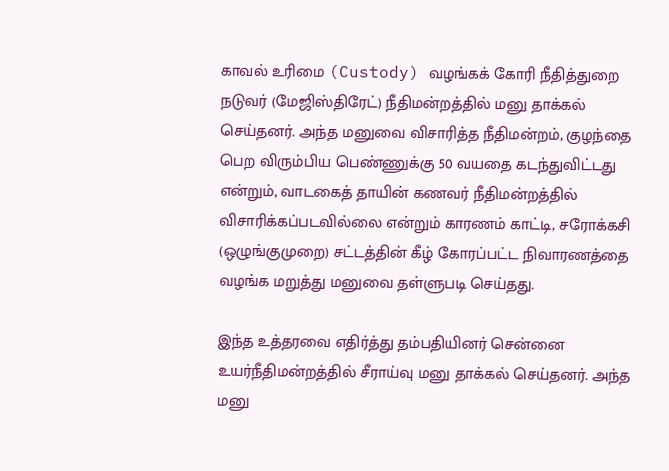காவல் உரிமை (Custody) வழங்கக் கோரி நீதித்துறை நடுவர் (மேஜிஸ்திரேட்) நீதிமன்றத்தில் மனு தாக்கல் செய்தனர். அந்த மனுவை விசாரித்த நீதிமன்றம், குழந்தை பெற விரும்பிய பெண்ணுக்கு 50 வயதை கடந்துவிட்டது என்றும், வாடகைத் தாயின் கணவர் நீதிமன்றத்தில் விசாரிக்கப்படவில்லை என்றும் காரணம் காட்டி, சரோக்கசி (ஒழுங்குமுறை) சட்டத்தின் கீழ் கோரப்பட்ட நிவாரணத்தை வழங்க மறுத்து மனுவை தள்ளுபடி செய்தது.

இந்த உத்தரவை எதிர்த்து தம்பதியினர் சென்னை உயர்நீதிமன்றத்தில் சீராய்வு மனு தாக்கல் செய்தனர். அந்த மனு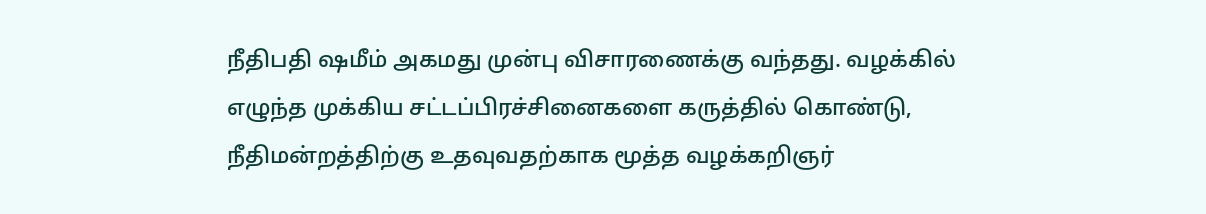நீதிபதி ஷமீம் அகமது முன்பு விசாரணைக்கு வந்தது. வழக்கில் எழுந்த முக்கிய சட்டப்பிரச்சினைகளை கருத்தில் கொண்டு, நீதிமன்றத்திற்கு உதவுவதற்காக மூத்த வழக்கறிஞர்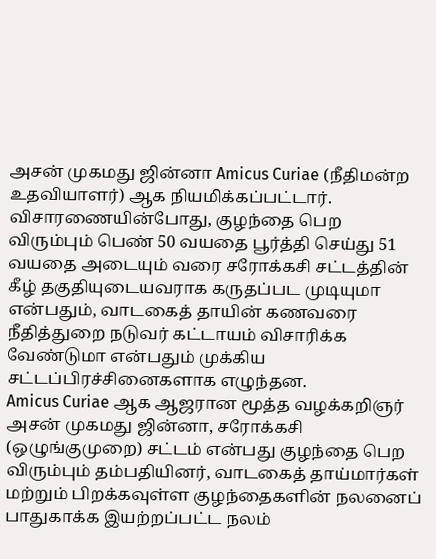அசன் முகமது ஜின்னா Amicus Curiae (நீதிமன்ற உதவியாளர்) ஆக நியமிக்கப்பட்டார்.
விசாரணையின்போது, குழந்தை பெற விரும்பும் பெண் 50 வயதை பூர்த்தி செய்து 51 வயதை அடையும் வரை சரோக்கசி சட்டத்தின் கீழ் தகுதியுடையவராக கருதப்பட முடியுமா என்பதும், வாடகைத் தாயின் கணவரை நீதித்துறை நடுவர் கட்டாயம் விசாரிக்க வேண்டுமா என்பதும் முக்கிய சட்டப்பிரச்சினைகளாக எழுந்தன.
Amicus Curiae ஆக ஆஜரான மூத்த வழக்கறிஞர் அசன் முகமது ஜின்னா, சரோக்கசி (ஒழுங்குமுறை) சட்டம் என்பது குழந்தை பெற விரும்பும் தம்பதியினர், வாடகைத் தாய்மார்கள் மற்றும் பிறக்கவுள்ள குழந்தைகளின் நலனைப் பாதுகாக்க இயற்றப்பட்ட நலம்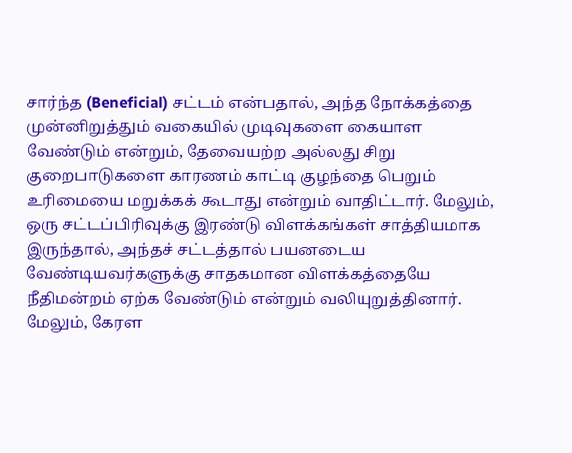சார்ந்த (Beneficial) சட்டம் என்பதால், அந்த நோக்கத்தை முன்னிறுத்தும் வகையில் முடிவுகளை கையாள வேண்டும் என்றும், தேவையற்ற அல்லது சிறு குறைபாடுகளை காரணம் காட்டி குழந்தை பெறும் உரிமையை மறுக்கக் கூடாது என்றும் வாதிட்டார். மேலும், ஒரு சட்டப்பிரிவுக்கு இரண்டு விளக்கங்கள் சாத்தியமாக இருந்தால், அந்தச் சட்டத்தால் பயனடைய வேண்டியவர்களுக்கு சாதகமான விளக்கத்தையே நீதிமன்றம் ஏற்க வேண்டும் என்றும் வலியுறுத்தினார்.
மேலும், கேரள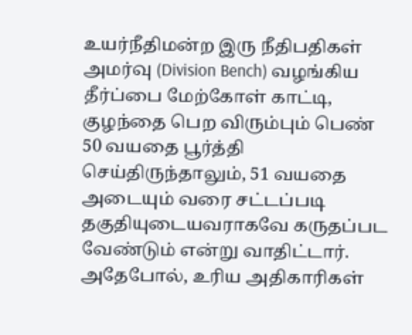உயர்நீதிமன்ற இரு நீதிபதிகள் அமர்வு (Division Bench) வழங்கிய தீர்ப்பை மேற்கோள் காட்டி, குழந்தை பெற விரும்பும் பெண் 50 வயதை பூர்த்தி செய்திருந்தாலும், 51 வயதை அடையும் வரை சட்டப்படி தகுதியுடையவராகவே கருதப்பட வேண்டும் என்று வாதிட்டார். அதேபோல், உரிய அதிகாரிகள்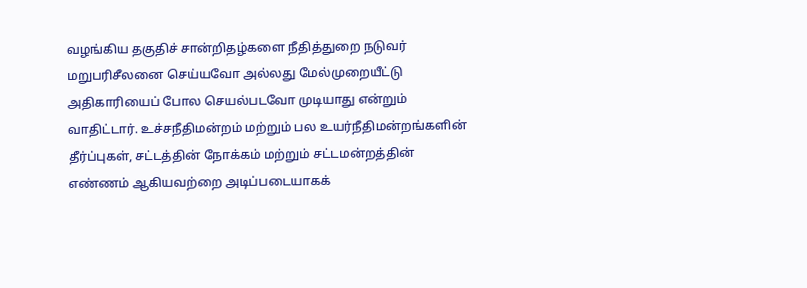வழங்கிய தகுதிச் சான்றிதழ்களை நீதித்துறை நடுவர் மறுபரிசீலனை செய்யவோ அல்லது மேல்முறையீட்டு அதிகாரியைப் போல செயல்படவோ முடியாது என்றும் வாதிட்டார். உச்சநீதிமன்றம் மற்றும் பல உயர்நீதிமன்றங்களின் தீர்ப்புகள், சட்டத்தின் நோக்கம் மற்றும் சட்டமன்றத்தின் எண்ணம் ஆகியவற்றை அடிப்படையாகக்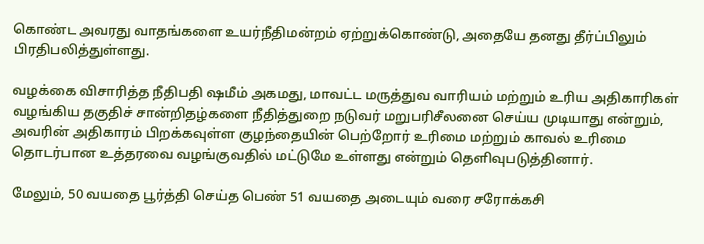கொண்ட அவரது வாதங்களை உயர்நீதிமன்றம் ஏற்றுக்கொண்டு, அதையே தனது தீர்ப்பிலும் பிரதிபலித்துள்ளது.

வழக்கை விசாரித்த நீதிபதி ஷமீம் அகமது, மாவட்ட மருத்துவ வாரியம் மற்றும் உரிய அதிகாரிகள் வழங்கிய தகுதிச் சான்றிதழ்களை நீதித்துறை நடுவர் மறுபரிசீலனை செய்ய முடியாது என்றும், அவரின் அதிகாரம் பிறக்கவுள்ள குழந்தையின் பெற்றோர் உரிமை மற்றும் காவல் உரிமை தொடர்பான உத்தரவை வழங்குவதில் மட்டுமே உள்ளது என்றும் தெளிவுபடுத்தினார்.

மேலும், 50 வயதை பூர்த்தி செய்த பெண் 51 வயதை அடையும் வரை சரோக்கசி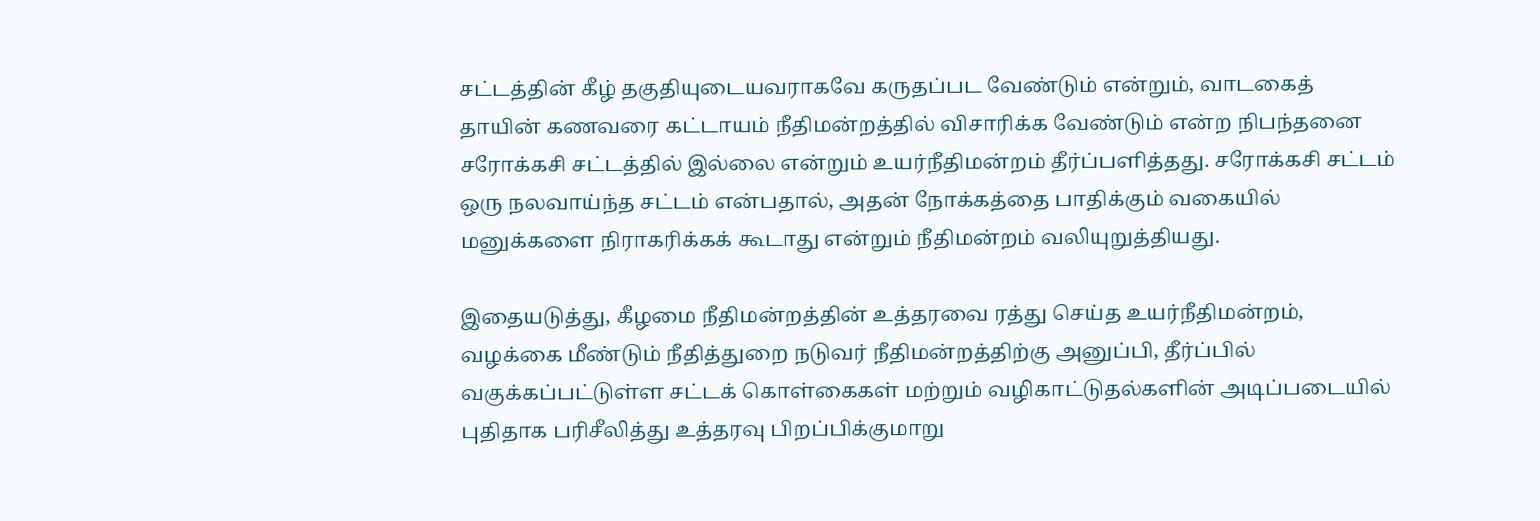சட்டத்தின் கீழ் தகுதியுடையவராகவே கருதப்பட வேண்டும் என்றும், வாடகைத் தாயின் கணவரை கட்டாயம் நீதிமன்றத்தில் விசாரிக்க வேண்டும் என்ற நிபந்தனை சரோக்கசி சட்டத்தில் இல்லை என்றும் உயர்நீதிமன்றம் தீர்ப்பளித்தது. சரோக்கசி சட்டம் ஒரு நலவாய்ந்த சட்டம் என்பதால், அதன் நோக்கத்தை பாதிக்கும் வகையில் மனுக்களை நிராகரிக்கக் கூடாது என்றும் நீதிமன்றம் வலியுறுத்தியது.

இதையடுத்து, கீழமை நீதிமன்றத்தின் உத்தரவை ரத்து செய்த உயர்நீதிமன்றம், வழக்கை மீண்டும் நீதித்துறை நடுவர் நீதிமன்றத்திற்கு அனுப்பி, தீர்ப்பில் வகுக்கப்பட்டுள்ள சட்டக் கொள்கைகள் மற்றும் வழிகாட்டுதல்களின் அடிப்படையில் புதிதாக பரிசீலித்து உத்தரவு பிறப்பிக்குமாறு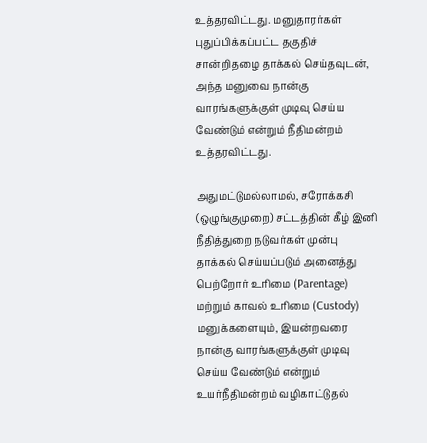உத்தரவிட்டது. மனுதாரர்கள் புதுப்பிக்கப்பட்ட தகுதிச் சான்றிதழை தாக்கல் செய்தவுடன், அந்த மனுவை நான்கு வாரங்களுக்குள் முடிவு செய்ய வேண்டும் என்றும் நீதிமன்றம் உத்தரவிட்டது.

அதுமட்டுமல்லாமல், சரோக்கசி (ஒழுங்குமுறை) சட்டத்தின் கீழ் இனி நீதித்துறை நடுவர்கள் முன்பு தாக்கல் செய்யப்படும் அனைத்து பெற்றோர் உரிமை (Parentage) மற்றும் காவல் உரிமை (Custody) மனுக்களையும், இயன்றவரை நான்கு வாரங்களுக்குள் முடிவு செய்ய வேண்டும் என்றும் உயர்நீதிமன்றம் வழிகாட்டுதல்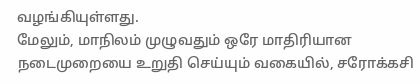வழங்கியுள்ளது.
மேலும், மாநிலம் முழுவதும் ஒரே மாதிரியான நடைமுறையை உறுதி செய்யும் வகையில், சரோக்கசி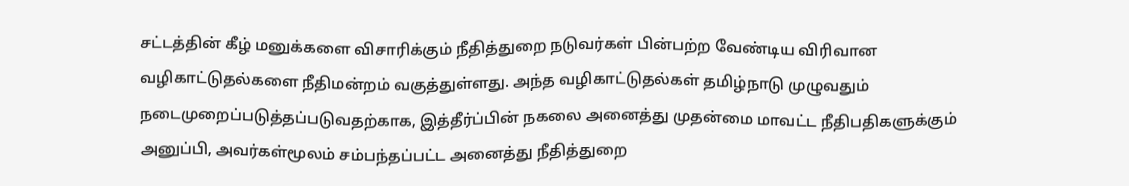சட்டத்தின் கீழ் மனுக்களை விசாரிக்கும் நீதித்துறை நடுவர்கள் பின்பற்ற வேண்டிய விரிவான வழிகாட்டுதல்களை நீதிமன்றம் வகுத்துள்ளது. அந்த வழிகாட்டுதல்கள் தமிழ்நாடு முழுவதும் நடைமுறைப்படுத்தப்படுவதற்காக, இத்தீர்ப்பின் நகலை அனைத்து முதன்மை மாவட்ட நீதிபதிகளுக்கும் அனுப்பி, அவர்கள்மூலம் சம்பந்தப்பட்ட அனைத்து நீதித்துறை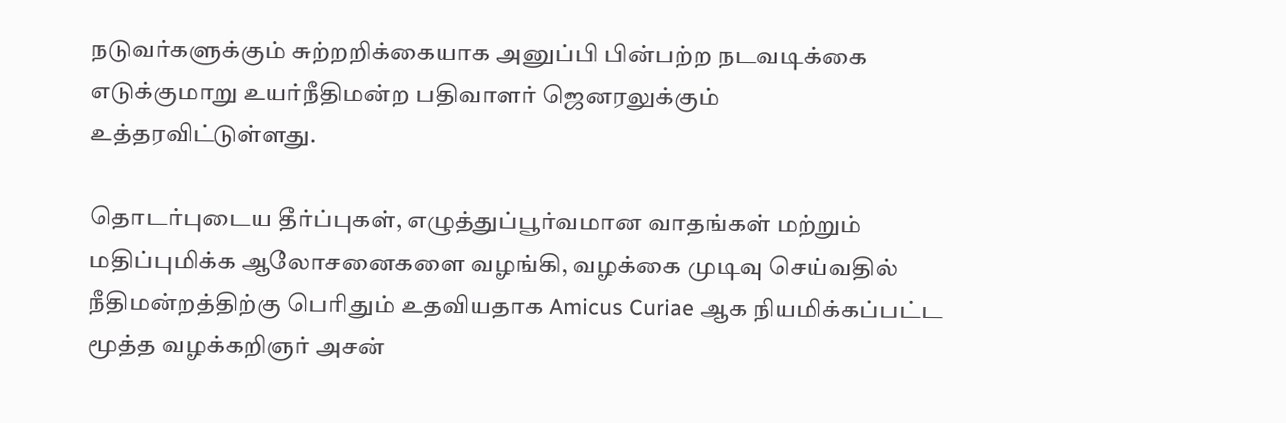நடுவர்களுக்கும் சுற்றறிக்கையாக அனுப்பி பின்பற்ற நடவடிக்கை எடுக்குமாறு உயர்நீதிமன்ற பதிவாளர் ஜெனரலுக்கும் உத்தரவிட்டுள்ளது.

தொடர்புடைய தீர்ப்புகள், எழுத்துப்பூர்வமான வாதங்கள் மற்றும் மதிப்புமிக்க ஆலோசனைகளை வழங்கி, வழக்கை முடிவு செய்வதில் நீதிமன்றத்திற்கு பெரிதும் உதவியதாக Amicus Curiae ஆக நியமிக்கப்பட்ட மூத்த வழக்கறிஞர் அசன்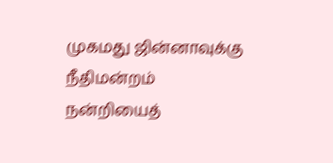முகமது ஜின்னாவுக்கு நீதிமன்றம் நன்றியைத்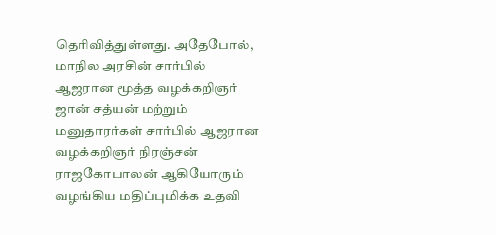தெரிவித்துள்ளது. அதேபோல், மாநில அரசின் சார்பில் ஆஜரான மூத்த வழக்கறிஞர் ஜான் சத்யன் மற்றும் மனுதாரர்கள் சார்பில் ஆஜரான வழக்கறிஞர் நிரஞ்சன் ராஜகோபாலன் ஆகியோரும் வழங்கிய மதிப்புமிக்க உதவி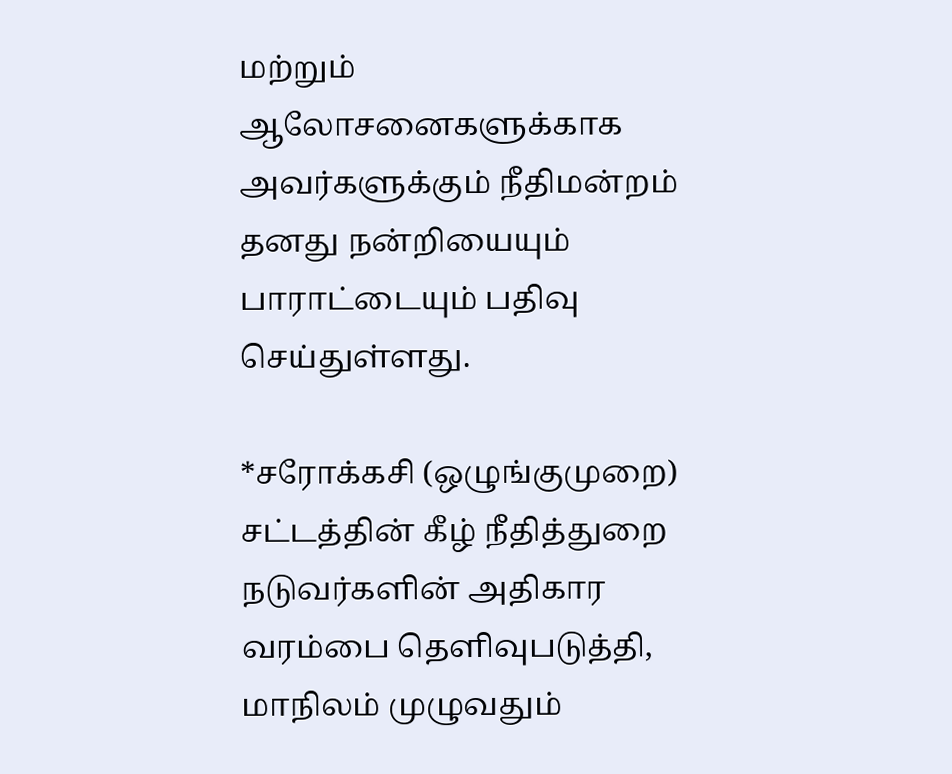மற்றும் ஆலோசனைகளுக்காக அவர்களுக்கும் நீதிமன்றம் தனது நன்றியையும் பாராட்டையும் பதிவு செய்துள்ளது.

*சரோக்கசி (ஒழுங்குமுறை) சட்டத்தின் கீழ் நீதித்துறை நடுவர்களின் அதிகார வரம்பை தெளிவுபடுத்தி, மாநிலம் முழுவதும்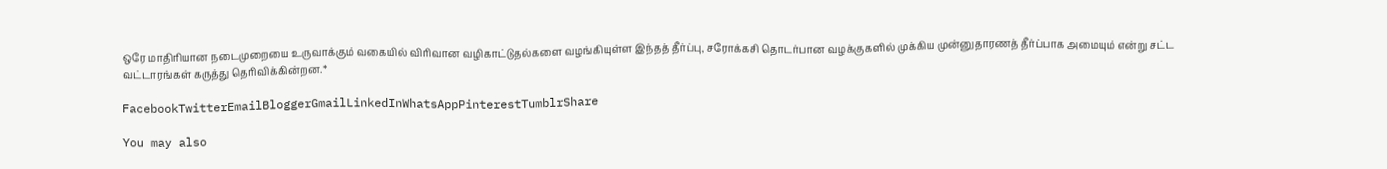ஒரே மாதிரியான நடைமுறையை உருவாக்கும் வகையில் விரிவான வழிகாட்டுதல்களை வழங்கியுள்ள இந்தத் தீர்ப்பு, சரோக்கசி தொடர்பான வழக்குகளில் முக்கிய முன்னுதாரணத் தீர்ப்பாக அமையும் என்று சட்ட வட்டாரங்கள் கருத்து தெரிவிக்கின்றன.*

FacebookTwitterEmailBloggerGmailLinkedInWhatsAppPinterestTumblrShare

You may also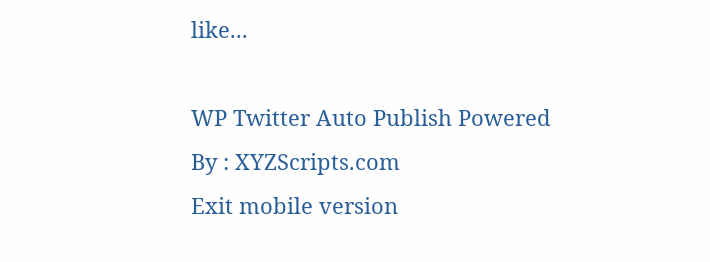like...

WP Twitter Auto Publish Powered By : XYZScripts.com
Exit mobile version